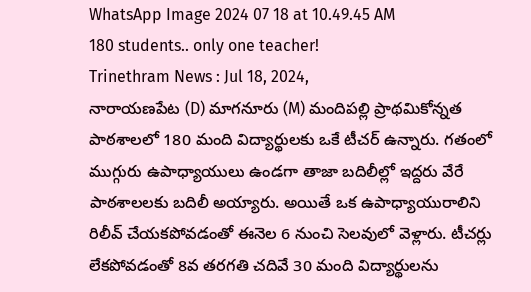WhatsApp Image 2024 07 18 at 10.49.45 AM
180 students.. only one teacher!
Trinethram News : Jul 18, 2024,
నారాయణపేట (D) మాగనూరు (M) మందిపల్లి ప్రాథమికోన్నత పాఠశాలలో 180 మంది విద్యార్థులకు ఒకే టీచర్ ఉన్నారు. గతంలో ముగ్గురు ఉపాధ్యాయులు ఉండగా తాజా బదిలీల్లో ఇద్దరు వేరే పాఠశాలలకు బదిలీ అయ్యారు. అయితే ఒక ఉపాధ్యాయురాలిని రిలీవ్ చేయకపోవడంతో ఈనెల 6 నుంచి సెలవులో వెళ్లారు. టీచర్లు లేకపోవడంతో 8వ తరగతి చదివే 30 మంది విద్యార్థులను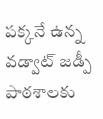పక్కనే ఉన్న వడ్వాట్ జడ్పీ పాఠశాలకు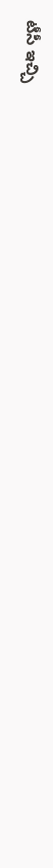టీసీ ఇచ్చి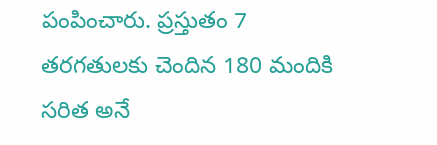పంపించారు. ప్రస్తుతం 7 తరగతులకు చెందిన 180 మందికి సరిత అనే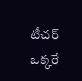టీచర్ ఒక్కరే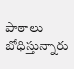పాఠాలు బోధిస్తున్నారు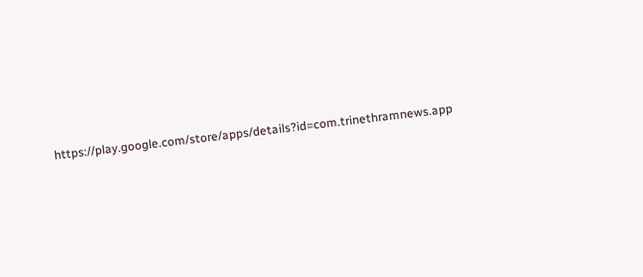https://play.google.com/store/apps/details?id=com.trinethramnews.app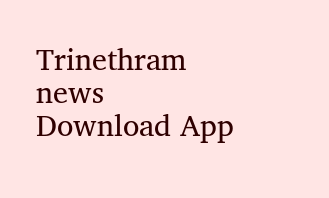Trinethram news
Download App